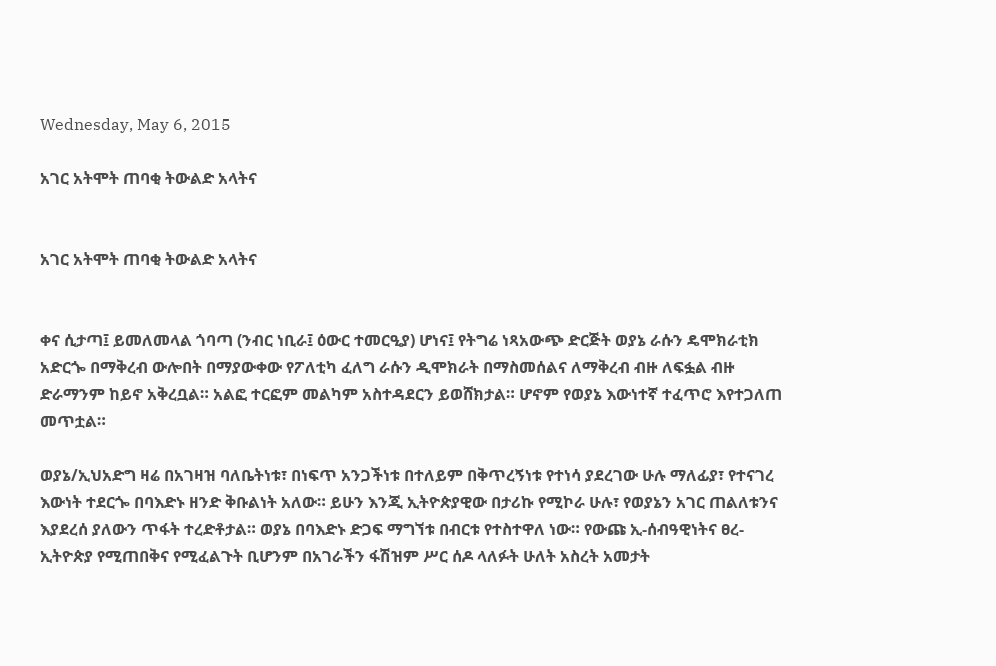Wednesday, May 6, 2015

አገር አትሞት ጠባቂ ትውልድ አላትና


አገር አትሞት ጠባቂ ትውልድ አላትና


ቀና ሲታጣ፤ ይመለመላል ጎባጣ (ንብር ነቢራ፤ ዕውር ተመርዒያ) ሆነና፤ የትግሬ ነጻአውጭ ድርጅት ወያኔ ራሱን ዴሞክራቲክ አድርጐ በማቅረብ ውሎበት በማያውቀው የፖለቲካ ፈለግ ራሱን ዲሞክራት በማስመሰልና ለማቅረብ ብዙ ለፍፏል ብዙ ድራማንም ከይኖ አቅረቧል። አልፎ ተርፎም መልካም አስተዳደርን ይወሸክታል። ሆኖም የወያኔ እውነተኛ ተፈጥሮ እየተጋለጠ መጥቷል።

ወያኔ/ኢህአድግ ዛሬ በአገዛዝ ባለቤትነቱ፣ በነፍጥ አንጋችነቱ በተለይም በቅጥረኝነቱ የተነሳ ያደረገው ሁሉ ማለፊያ፣ የተናገረ እውነት ተደርጐ በባእድኑ ዘንድ ቅቡልነት አለው። ይሁን እንጂ ኢትዮጵያዊው በታሪኩ የሚኮራ ሁሉ፣ የወያኔን አገር ጠልለቱንና እያደረሰ ያለውን ጥፋት ተረድቶታል። ወያኔ በባእድኑ ድጋፍ ማግኘቱ በብርቱ የተስተዋለ ነው። የውጩ ኢ-ሰብዓዊነትና ፀረ- ኢትዮጵያ የሚጠበቅና የሚፈልጉት ቢሆንም በአገራችን ፋሽዝም ሥር ሰዶ ላለፉት ሁለት አስረት አመታት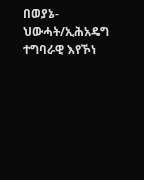በወያኔ-ህውሓት/ኢሕአዴግ ተግባራዊ እየኾነ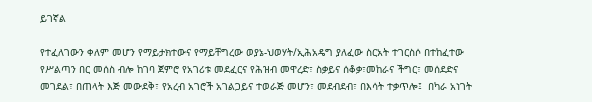ይገኛል

የተፈለገውን ቀለም መሆን የማይታክተውና የማይቸግረው ወያኔ-ህወሃት/ኢሕአዴግ ያለፈው ስርአት ተገርስሶ በተከፈተው የሥልጣን በር መሰስ ብሎ ከገባ ጀምሮ የአገሪቱ መደፈርና የሕዝብ መዋረድ፣ ስቃይና ሰቆቃ፣መከራና ችግር፣ መሰደድና መገደል፣ በጠላት እጅ መውደቅ፣ የአረብ አገሮች አገልጋይና ተወራጅ መሆን፣ መደብደብ፣ በእሳት ተቃጥሎ፤  በካራ አነገት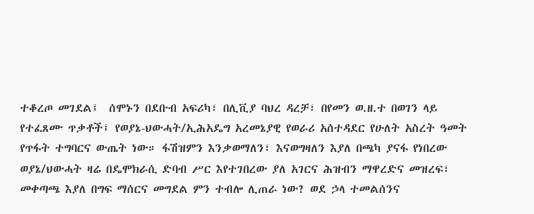ተቆረጦ መገደል፤  ሰሞኑን በደቡብ አፍሪካ፣ በሊቪያ ባህረ ዳረቻ፣ በየመን ወ.ዘ.ተ በወገን ላይ የተፈጸሙ ጥቃቶች፤ የወያኔ-ህውሓት/ኢሕአዴግ አረመኔያዊ የወራሪ አሰተዳደር የሁለት አስረት ዓመት የጥፋት ተግባርና ውጤት ነው። ፋሽዝምን እንቃወማለን፣ እናወግዛለን እያለ በጫካ ያናፋ የነበረው ወያኔ/ህውሓት ዛሬ በዴሞክራሲ ድባብ ሥር እየተገበረው ያለ አገርና ሕዝብን ማዋረድና መዝረፍ፣ መቀጣጫ እያለ በግፍ ማሰርና መግደል ምን ተብሎ ሊጠራ ነው? ወደ ኃላ ተመልሰንና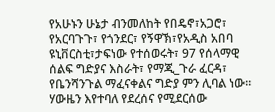የአሁኑን ሁኔታ ብንመለከት የበዴኖ፣አጋሮ፣ የአርባጉጉ፣ የጎንደር፣ የኝዋኽ፣የአዲስ አበባ ዩኒቨርስቲ፣ታፍነው የተሰወሩት፣ 97 የሰላማዊ ሰልፍ ግድያና እስራት፣ የማጂ_ጉራ ፈርዳ፣ የቤንሻንጉል ማፈናቀልና ግድያ ምን ሊባል ነው። ሃውዜን እየተባለ የደረሰና የሚደርሰው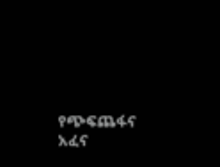የጭፍጨፋና አፈና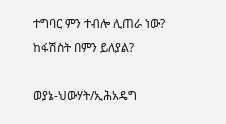ተግባር ምን ተብሎ ሊጠራ ነው? ከፋሽስት በምን ይለያል?

ወያኔ-ህውሃት/ኢሕአዴግ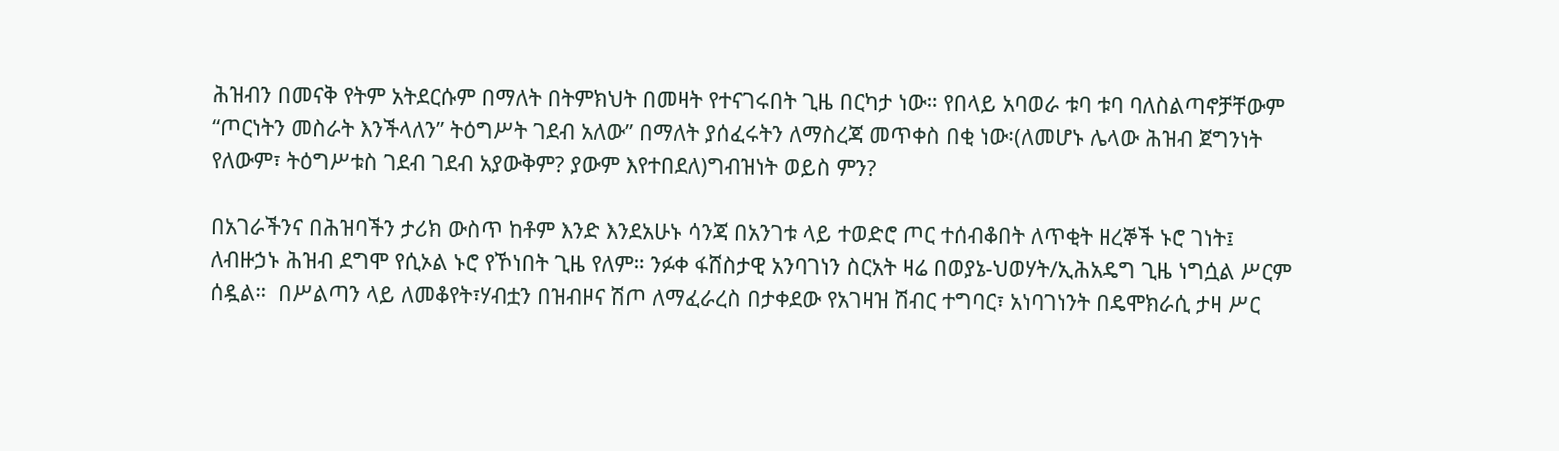ሕዝብን በመናቅ የትም አትደርሱም በማለት በትምክህት በመዛት የተናገሩበት ጊዜ በርካታ ነው። የበላይ አባወራ ቱባ ቱባ ባለስልጣኖቻቸውም “ጦርነትን መስራት እንችላለን” ትዕግሥት ገደብ አለው” በማለት ያሰፈሩትን ለማስረጃ መጥቀስ በቂ ነው፡(ለመሆኑ ሌላው ሕዝብ ጀግንነት የለውም፣ ትዕግሥቱስ ገደብ ገደብ አያውቅም? ያውም እየተበደለ)ግብዝነት ወይስ ምን?

በአገራችንና በሕዝባችን ታሪክ ውስጥ ከቶም እንድ እንደአሁኑ ሳንጃ በአንገቱ ላይ ተወድሮ ጦር ተሰብቆበት ለጥቂት ዘረኞች ኑሮ ገነት፤ ለብዙኃኑ ሕዝብ ደግሞ የሲኦል ኑሮ የኾነበት ጊዜ የለም። ንፉቀ ፋሸስታዊ አንባገነን ስርአት ዛሬ በወያኔ-ህወሃት/ኢሕአዴግ ጊዜ ነግሷል ሥርም ሰዷል።  በሥልጣን ላይ ለመቆየት፣ሃብቷን በዝብዞና ሽጦ ለማፈራረስ በታቀደው የአገዛዝ ሽብር ተግባር፣ አነባገነንት በዴሞክራሲ ታዛ ሥር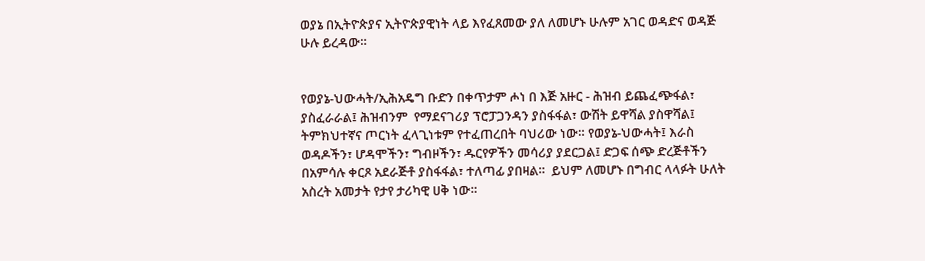ወያኔ በኢትዮጵያና ኢትዮጵያዊነት ላይ እየፈጸመው ያለ ለመሆኑ ሁሉም አገር ወዳድና ወዳጅ ሁሉ ይረዳው።


የወያኔ-ህውሓት/ኢሕአዴግ ቡድን በቀጥታም ሖነ በ እጅ አዙር - ሕዝብ ይጨፈጭፋል፣ ያስፈራራል፤ ሕዝብንም  የማደናገሪያ ፕሮፓጋንዳን ያስፋፋል፣ ውሽት ይዋሻል ያስዋሻል፤ ትምክህተኛና ጦርነት ፈላጊነቱም የተፈጠረበት ባህሪው ነው። የወያኔ-ህውሓት፤ እራስ ወዳዶችን፣ ሆዳሞችን፣ ግብዞችን፣ ዱርየዎችን መሳሪያ ያደርጋል፤ ድጋፍ ሰጭ ድረጅቶችን በአምሳሉ ቀርጾ አደራጅቶ ያስፋፋል፣ ተለጣፊ ያበዛል።  ይህም ለመሆኑ በግብር ላላፉት ሁለት አስረት አመታት የታየ ታሪካዊ ሀቅ ነው።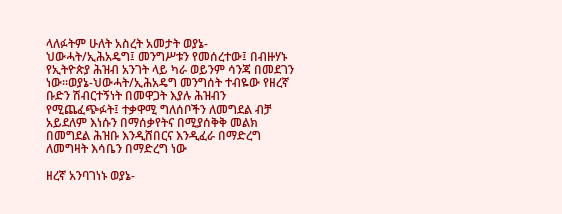ላለፉትም ሁለት አስረት አመታት ወያኔ-ህውሓት/ኢሕአዴግ፤ መንግሥቱን የመሰረተው፤ በብዙሃኑ የኢትዮጵያ ሕዝብ አንገት ላይ ካራ ወይንም ሳንጃ በመደገን ነው።ወያኔ-ህውሓት/ኢሕአዴግ መንግሰት ተብዬው የዘረኛ ቡድን ሽብርተኝነት በመዋጋት እያሉ ሕዝብን የሚጨፈጭፉት፤ ተቃዋሚ ግለሰቦችን ለመግደል ብቻ አይደለም እነሱን በማሰቃየትና በሚያሰቅቅ መልክ በመግደል ሕዝቡ እንዲሸበርና እንዲፈራ በማድረግ ለመግዛት እሳቤን በማድረግ ነው

ዘረኛ አንባገነኑ ወያኔ-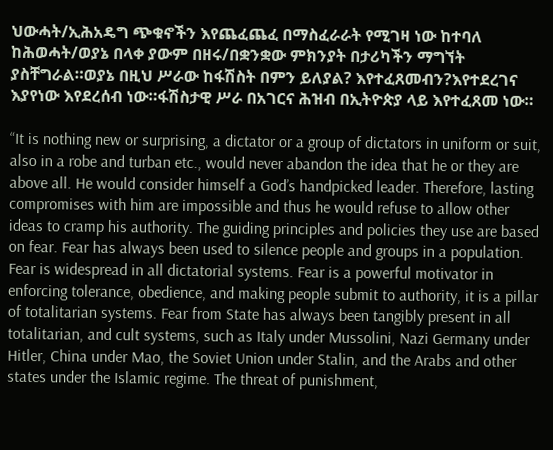ህውሓት/ኢሕአዴግ ጭቁኖችን እየጨፈጨፈ በማስፈራራት የሚገዛ ነው ከተባለ ከሕወሓት/ወያኔ በላቀ ያውም በዘሩ/በቋንቋው ምክንያት በታሪካችን ማግኘት ያስቸግራል።ወያኔ በዚህ ሥራው ከፋሽስት በምን ይለያል? እየተፈጸመብን?እየተደረገና እያየነው እየደረሰብ ነው።ፋሽስታዊ ሥራ በአገርና ሕዝብ በኢትዮጵያ ላይ እየተፈጸመ ነው።

“It is nothing new or surprising, a dictator or a group of dictators in uniform or suit, also in a robe and turban etc., would never abandon the idea that he or they are above all. He would consider himself a God’s handpicked leader. Therefore, lasting compromises with him are impossible and thus he would refuse to allow other ideas to cramp his authority. The guiding principles and policies they use are based on fear. Fear has always been used to silence people and groups in a population. Fear is widespread in all dictatorial systems. Fear is a powerful motivator in enforcing tolerance, obedience, and making people submit to authority, it is a pillar of totalitarian systems. Fear from State has always been tangibly present in all totalitarian, and cult systems, such as Italy under Mussolini, Nazi Germany under Hitler, China under Mao, the Soviet Union under Stalin, and the Arabs and other states under the Islamic regime. The threat of punishment,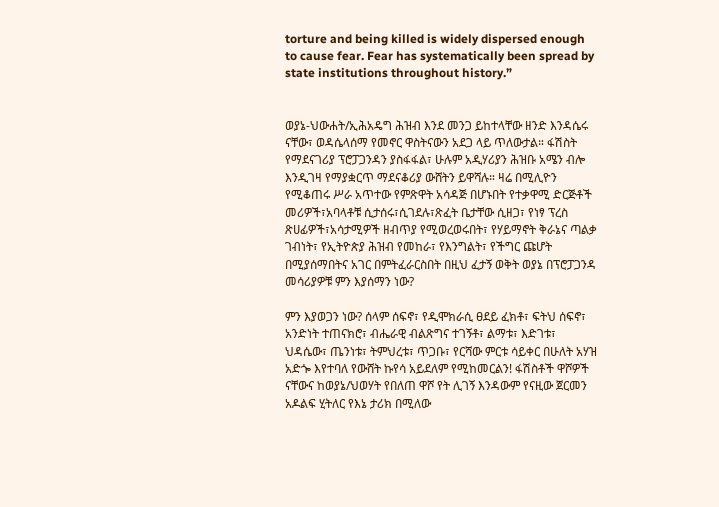torture and being killed is widely dispersed enough to cause fear. Fear has systematically been spread by state institutions throughout history.”


ወያኔ-ህውሐት/ኢሕአዴግ ሕዝብ እንደ መንጋ ይከተላቸው ዘንድ እንዳሴሩ ናቸው፣ ወዳሴላሰማ የመኖር ዋስትናውን አደጋ ላይ ጥለውታል። ፋሽስት የማደናገሪያ ፕሮፓጋንዳን ያስፋፋል፣ ሁሉም አዲሃሪያን ሕዝቡ አሜን ብሎ እንዲገዛ የማያቋርጥ ማደናቆሪያ ውሸትን ይዋሻሉ። ዛሬ በሚሊዮን የሚቆጠሩ ሥራ አጥተው የምጽዋት አሳዳጅ በሆኑበት የተቃዋሚ ድርጅቶች መሪዎች፣አባላቶቹ ሲታሰሩ፣ሲገደሉ፣ጽፈት ቤታቸው ሲዘጋ፣ የነፃ ፕረስ ጽሀፊዎች፣አሳታሚዎች ዘብጥያ የሚወረወሩበት፣ የሃይማኖት ቅራኔና ጣልቃ ገብነት፣ የኢትዮጵያ ሕዝብ የመከራ፣ የእንግልት፣ የችግር ጩሆት በሚያሰማበትና አገር በምትፈራርስበት በዚህ ፈታኝ ወቅት ወያኔ በፕሮፓጋንዳ መሳሪያዎቹ ምን እያሰማን ነው?

ምን እያወጋን ነው? ሰላም ሰፍኖ፣ የዲሞክራሲ ፀደይ ፈክቶ፣ ፍትህ ሰፍኖ፣ አንድነት ተጠናክሮ፣ ብሔራዊ ብልጽግና ተገኝቶ፣ ልማቱ፣ እድገቱ፣ ህዳሴው፣ ጤንነቱ፣ ትምህረቱ፣ ጥጋቡ፣ የርሻው ምርቱ ሳይቀር በሁለት አሃዝ አድጐ እየተባለ የውሸት ኩየሳ አይደለም የሚከመርልን! ፋሽስቶች ዋሾዎች ናቸውና ከወያኔ/ህወሃት የበለጠ ዋሾ የት ሊገኝ እንዳውም የናዚው ጀርመን አዶልፍ ሂትለር የእኔ ታሪክ በሚለው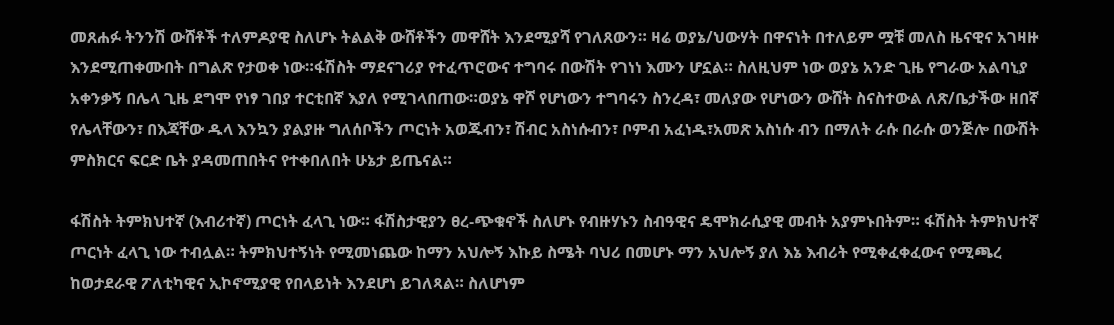መጸሐፉ ትንንሽ ውሸቶች ተለምዶያዊ ስለሆኑ ትልልቅ ውሸቶችን መዋሸት እንደሚያሻ የገለጸውን። ዛሬ ወያኔ/ህውሃት በዋናነት በተለይም ሟቹ መለስ ዜናዊና አገዛዙ እንደሚጠቀሙበት በግልጽ የታወቀ ነው።ፋሽስት ማደናገሪያ የተፈጥሮውና ተግባሩ በውሽት የገነነ እሙን ሆኗል። ስለዚህም ነው ወያኔ አንድ ጊዜ የግራው አልባኒያ አቀንቃኝ በሌላ ጊዜ ደግሞ የነፃ ገበያ ተርቲበኛ እያለ የሚገላበጠው።ወያኔ ዋሾ የሆነውን ተግባሩን ስንረዳ፣ መለያው የሆነውን ውሸት ስናስተውል ለጽ/ቤታችው ዘበኛ የሌላቸውን፣ በእጃቸው ዱላ እንኳን ያልያዙ ግለሰቦችን ጦርነት አወጁብን፣ ሽብር አስነሱብን፣ ቦምብ አፈነዱ፣አመጽ አስነሱ ብን በማለት ራሱ በራሱ ወንጅሎ በውሽት ምስክርና ፍርድ ቤት ያዳመጠበትና የተቀበለበት ሁኔታ ይጤናል።

ፋሽስት ትምክህተኛ (እብሪተኛ) ጦርነት ፈላጊ ነው። ፋሽስታዊያን ፀረ-ጭቁኖች ስለሆኑ የብዙሃኑን ስብዓዊና ዴሞክራሲያዊ መብት አያምኑበትም። ፋሽስት ትምክህተኛ ጦርነት ፈላጊ ነው ተብሏል። ትምክህተኝነት የሚመነጨው ከማን አህሎኝ እኩይ ስሜት ባህሪ በመሆኑ ማን አህሎኝ ያለ እኔ እብሪት የሚቀፈቀፈውና የሚጫረ ከወታደራዊ ፖለቲካዊና ኢኮኖሚያዊ የበላይነት እንደሆነ ይገለጻል። ስለሆነም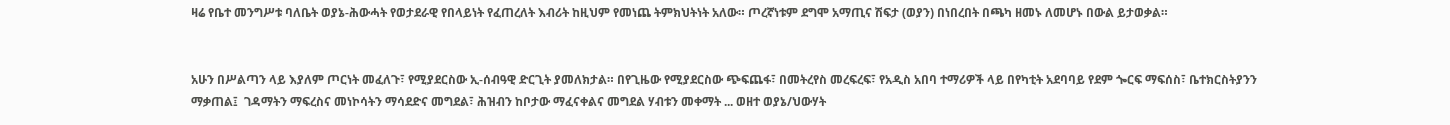ዛሬ የቤተ መንግሥቱ ባለቤት ወያኔ-ሕውሓት የወታደራዊ የበላይነት የፈጠረለት እብሪት ከዚህም የመነጨ ትምክህትነት አለው። ጦረኛነቱም ደግሞ አማጢና ሽፍታ (ወያን) በነበረበት በጫካ ዘመኑ ለመሆኑ በውል ይታወቃል።


አሁን በሥልጣን ላይ እያለም ጦርነት መፈለጉ፣ የሚያደርስው ኢ-ሰብዓዊ ድርጊት ያመለክታል። በየጊዜው የሚያደርስው ጭፍጨፋ፣ በመትረየስ መረፍረፍ፣ የአዲስ አበባ ተማሪዎች ላይ በየካቲት አደባባይ የደም ጐርፍ ማፍሰስ፣ ቤተክርስትያንን ማቃጠል፤  ገዳማትን ማፍረስና መነኮሳትን ማሳደድና መግደል፣ ሕዝብን ከቦታው ማፈናቀልና መግደል ሃብቱን መቀማት ... ወዘተ ወያኔ/ህውሃት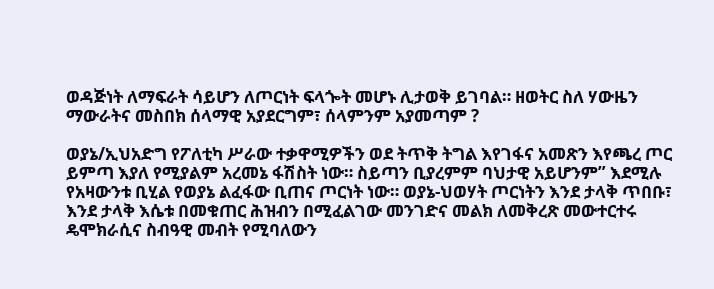ወዳጅነት ለማፍራት ሳይሆን ለጦርነት ፍላጐት መሆኑ ሊታወቅ ይገባል። ዘወትር ስለ ሃውዜን ማውራትና መስበክ ሰላማዊ አያደርግም፣ ሰላምንም አያመጣም ?

ወያኔ/ኢህአድግ የፖለቲካ ሥራው ተቃዋሚዎችን ወደ ትጥቅ ትግል እየገፋና አመጽን እየጫረ ጦር ይምጣ እያለ የሚያልም አረመኔ ፋሽስት ነው። ስይጣን ቢያረምም ባህታዊ አይሆንም” እደሚሉ የአዛውንቱ ቢሂል የወያኔ ልፈፋው ቢጠና ጦርነት ነው። ወያኔ-ህወሃት ጦርነትን እንደ ታላቅ ጥበቡ፣ እንደ ታላቅ እሴቱ በመቁጠር ሕዝብን በሚፈልገው መንገድና መልክ ለመቅረጽ መውተርተሩ ዴሞክራሲና ስብዓዊ መብት የሚባለውን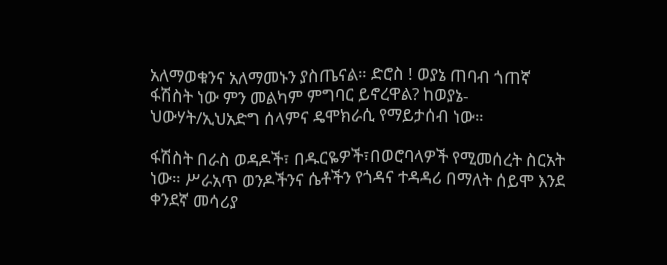አለማወቁንና አለማመኑን ያስጤናል። ድሮስ ! ወያኔ ጠባብ ጎጠኛ ፋሽስት ነው ምን መልካም ምግባር ይኖረዋል? ከወያኔ-ህውሃት/ኢህአድግ ሰላምና ዴሞክራሲ የማይታሰብ ነው።

ፋሽስት በራስ ወዳዶች፣ በዱርዬዎች፣በወሮባላዎች የሚመሰረት ስርአት ነው። ሥራአጥ ወንዶችንና ሴቶችን የጎዳና ተዳዳሪ በማለት ሰይሞ እንደ ቀንደኛ መሳሪያ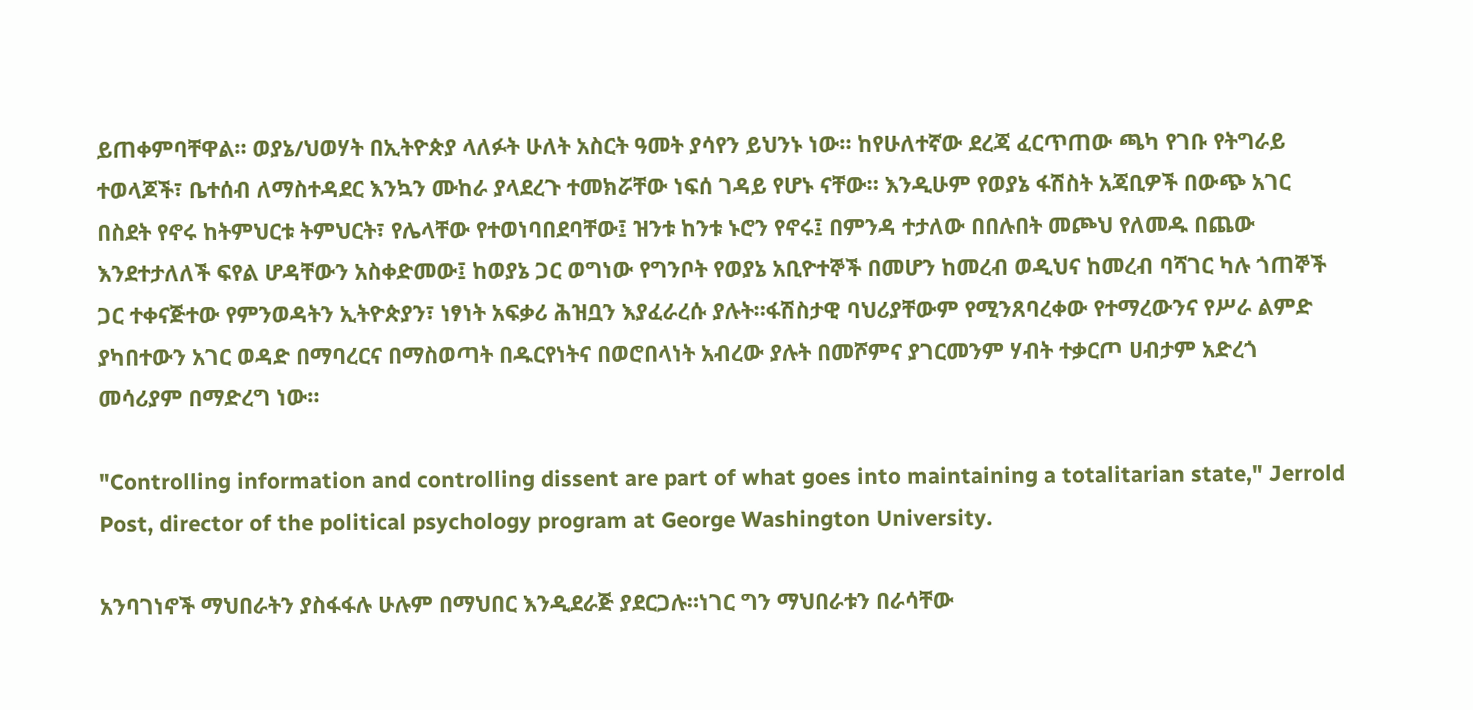ይጠቀምባቸዋል። ወያኔ/ህወሃት በኢትዮጵያ ላለፉት ሁለት አስርት ዓመት ያሳየን ይህንኑ ነው። ከየሁለተኛው ደረጃ ፈርጥጠው ጫካ የገቡ የትግራይ ተወላጆች፣ ቤተሰብ ለማስተዳደር እንኳን ሙከራ ያላደረጉ ተመክሯቸው ነፍሰ ገዳይ የሆኑ ናቸው። እንዲሁም የወያኔ ፋሽስት አጃቢዎች በውጭ አገር በስደት የኖሩ ከትምህርቱ ትምህርት፣ የሌላቸው የተወነባበደባቸው፤ ዝንቱ ከንቱ ኑሮን የኖሩ፤ በምንዳ ተታለው በበሉበት መጮህ የለመዱ በጨው እንደተታለለች ፍየል ሆዳቸውን አስቀድመው፤ ከወያኔ ጋር ወግነው የግንቦት የወያኔ አቢዮተኞች በመሆን ከመረብ ወዲህና ከመረብ ባሻገር ካሉ ጎጠኞች ጋር ተቀናጅተው የምንወዳትን ኢትዮጵያን፣ ነፃነት አፍቃሪ ሕዝቧን እያፈራረሱ ያሉት።ፋሽስታዊ ባህሪያቸውም የሚንጸባረቀው የተማረውንና የሥራ ልምድ ያካበተውን አገር ወዳድ በማባረርና በማስወጣት በዱርየነትና በወሮበላነት አብረው ያሉት በመሾምና ያገርመንም ሃብት ተቃርጦ ሀብታም አድረጎ መሳሪያም በማድረግ ነው።

"Controlling information and controlling dissent are part of what goes into maintaining a totalitarian state," Jerrold Post, director of the political psychology program at George Washington University.

አንባገነኖች ማህበራትን ያስፋፋሉ ሁሉም በማህበር እንዲደራጅ ያደርጋሉ።ነገር ግን ማህበራቱን በራሳቸው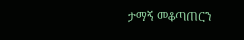ታማኝ መቆጣጠርን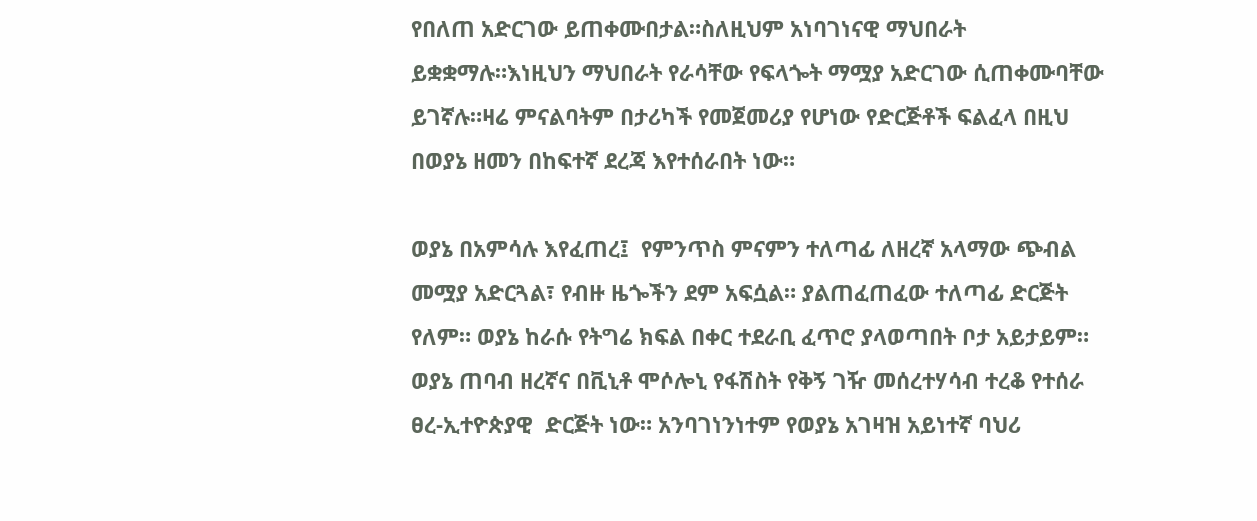የበለጠ አድርገው ይጠቀሙበታል።ስለዚህም አነባገነናዊ ማህበራት ይቋቋማሉ።እነዚህን ማህበራት የራሳቸው የፍላጐት ማሟያ አድርገው ሲጠቀሙባቸው ይገኛሉ።ዛሬ ምናልባትም በታሪካች የመጀመሪያ የሆነው የድርጅቶች ፍልፈላ በዚህ በወያኔ ዘመን በከፍተኛ ደረጃ እየተሰራበት ነው።

ወያኔ በአምሳሉ እየፈጠረ፤  የምንጥስ ምናምን ተለጣፊ ለዘረኛ አላማው ጭብል መሟያ አድርጓል፣ የብዙ ዜጐችን ደም አፍሷል። ያልጠፈጠፈው ተለጣፊ ድርጅት የለም። ወያኔ ከራሱ የትግሬ ክፍል በቀር ተደራቢ ፈጥሮ ያላወጣበት ቦታ አይታይም። ወያኔ ጠባብ ዘረኛና በቪኒቶ ሞሶሎኒ የፋሽስት የቅኝ ገዥ መሰረተሃሳብ ተረቆ የተሰራ ፀረ-ኢተዮጵያዊ  ድርጅት ነው። አንባገነንነተም የወያኔ አገዛዝ አይነተኛ ባህሪ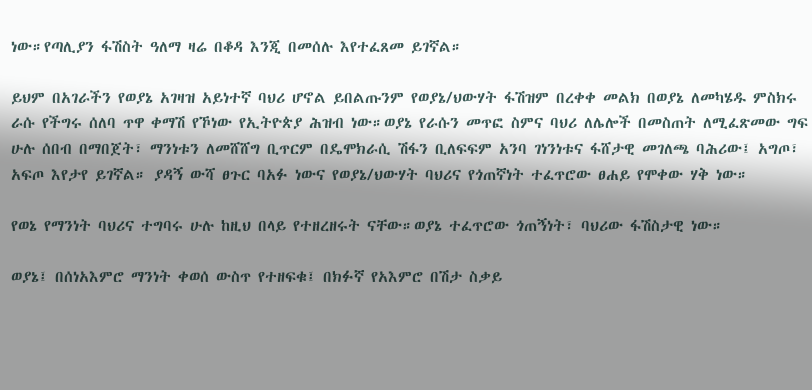ነው።የጣሊያን ፋሽስት ዓለማ ዛሬ በቆዳ እንጂ በመሰሉ እየተፈጸመ ይገኛል።

ይህም በአገራችን የወያኔ አገዛዝ አይነተኛ ባህሪ ሆኖል ይበልጡንም የወያኔ/ህውሃት ፋሽዝም በረቀቀ መልክ በወያኔ ለመካሄዱ ምስክሩ ራሱ የችግሩ ሰለባ ጥዋ ቀማሽ የኾነው የኢትዮጵያ ሕዝብ ነው።ወያኔ የራሱን መጥፎ ስምና ባህሪ ለሌሎች በመስጠት ለሚፈጽመው ግፍ ሁሉ ሰበብ በማበጀት፣ ማንነቱን ለመሸሸግ ቢጥርም በዴሞክራሲ ሽፋን ቢለፍፍም አንባ ገነንነቱና ፋሸታዊ መገለጫ ባሕሪው፤ አግጦ፣ አፍጦ እየታየ ይገኛል። ያዳኝ ውሻ ፀጉር ባአፉ ነውና የወያኔ/ህውሃት ባህሪና የጎጠኛነት ተፈጥሮው ፀሐይ የሞቀው ሃቅ ነው።

የወኔ የማንነት ባህሪና ተግባሩ ሁሉ ከዚህ በላይ የተዘረዘሩት ናቸው።ወያኔ ተፈጥሮው ጎጠኝነት፣ ባህሪው ፋሽስታዊ ነው።

ወያኔ፤ በሰነአእምሮ ማንነት ቀወሰ ውስጥ የተዘፍቁ፤ በክፉኛ የአእምሮ በሽታ ስቃይ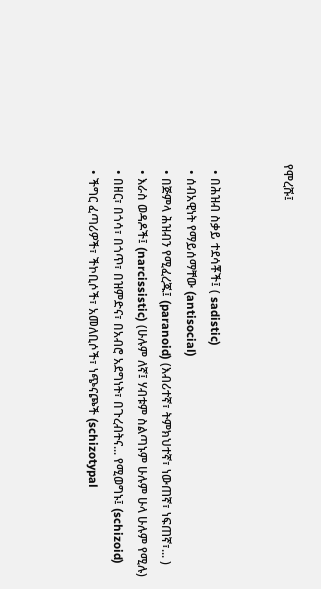የሞረሹ፤


  • በሕዝብ ስቃይ ተደሳቾች፤ ( sadistic)
  • ሰብአዊነት የማይሰማቸው (antisocial)
  • በጅምላ ሕዝብን የሚፈረጁ፤ (paranoid) (እብሪተኛ፣ ትምክህተኛ፣ ነውጠኛ፣ ነፍጠኛ፣... )
  • እራስ ወዳዶች፤ (narcissistic) (ሁሉም ለኛ፤ ሃብቱም ስልጣኑም ሁሉም ሁላ ሁሉም የሚሉ)
  • በዘር፣ በጎሳ፣ በጎጥ፣ በዝምድና፣ በአብሮ አደግነት፣ በጉረብትና... የሚወግኑ፤ (schizoid)
  • ችግር ፈጣሪዎች፣ ችኮቢሶች፣ አመለቢሶች፣ ነጭናጮች (schizotypal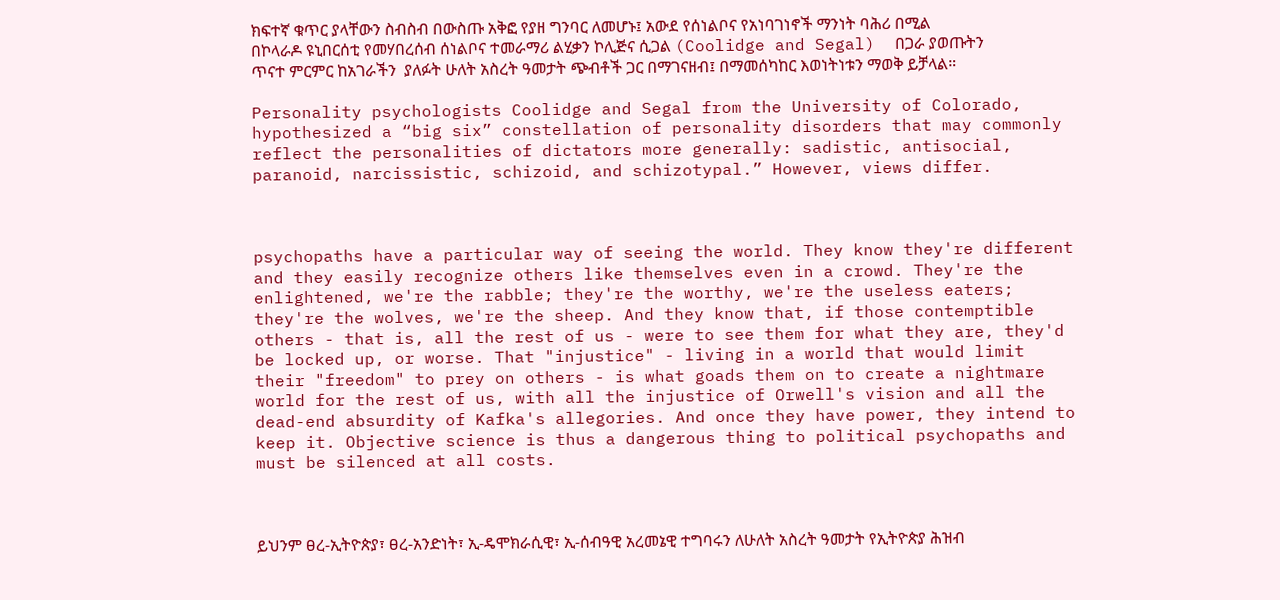ክፍተኛ ቁጥር ያላቸውን ስብስብ በውስጡ አቅፎ የያዘ ግንባር ለመሆኑ፤ አውደ የሰነልቦና የአነባገነኖች ማንነት ባሕሪ በሚል በኮላራዶ ዩኒበርሰቲ የመሃበረሰብ ሰነልቦና ተመራማሪ ልሂቃን ኮሊጅና ሲጋል (Coolidge and Segal)  በጋራ ያወጡትን ጥናተ ምርምር ከአገራችን  ያለፉት ሁለት አስረት ዓመታት ጭብቶች ጋር በማገናዘብ፤ በማመሰካከር እወነትነቱን ማወቅ ይቻላል።

Personality psychologists Coolidge and Segal from the University of Colorado, hypothesized a “big six” constellation of personality disorders that may commonly reflect the personalities of dictators more generally: sadistic, antisocial, paranoid, narcissistic, schizoid, and schizotypal.” However, views differ.



psychopaths have a particular way of seeing the world. They know they're different and they easily recognize others like themselves even in a crowd. They're the enlightened, we're the rabble; they're the worthy, we're the useless eaters; they're the wolves, we're the sheep. And they know that, if those contemptible others - that is, all the rest of us - were to see them for what they are, they'd be locked up, or worse. That "injustice" - living in a world that would limit their "freedom" to prey on others - is what goads them on to create a nightmare world for the rest of us, with all the injustice of Orwell's vision and all the dead-end absurdity of Kafka's allegories. And once they have power, they intend to keep it. Objective science is thus a dangerous thing to political psychopaths and must be silenced at all costs.



ይህንም ፀረ-ኢትዮጵያ፣ ፀረ-አንድነት፣ ኢ-ዴሞክራሲዊ፣ ኢ-ሰብዓዊ አረመኔዊ ተግባሩን ለሁለት አስረት ዓመታት የኢትዮጵያ ሕዝብ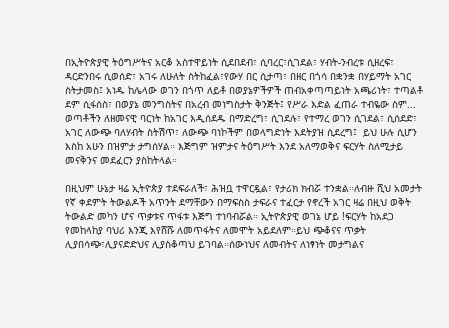በኢትዮጵያዊ ትዕግሥትና አርቆ አስተዋይነት ሲደበደብ፣ ሲባረር፣ሲገደል፣ ሃብት-ንብረቱ ሲዘረፍ፣ ዳርድንበሩ ሲወሰድ፣ አገሩ ለሁለት ስትከፈል፣የውሃ በር ሲታጣ፣ በዘር በጎሳ በቋንቋ በሃይማት አገር ስትታመስ፤ አነዱ ከሌላው ወገን በጎጥ ለይቶ በወያኔዎችዎች ጠብአቀጣጣይነት አጫሪነት፣ ተጣልቶ ደም ሲፋሰስ፣ በወያኔ መንግስትና በአረብ መነግስታት ቅንጅት፤ የሥራ እድል ፈጠራ ተብዬው ስም... ወጣቶችን ለዘመናዊ ባርነት ከአገር እዲሰደዱ በማድረግ፣ ሲገደሉ፣ የተማረ ወገን ሲገደል፣ ሲሰደድ፣ አገር ለውጭ ባለሃብት ስትሽጥ፣ ለውጭ ባነኮችም በወላግድነት እደትያዝ ሲደረግ፤  ይህ ሁሉ ሲሆን እስከ አሁን በዝምታ ታግሰሃል። እጅግም ዝምታና ትዕግሥት እንደ አለማወቅና ፍርሃት ስለሚታይ መናቅንና መደፈርን ያስከትላል።

በዚህም ሁኔታ ዛሬ ኢትዮጵያ ተደፍራለች፣ ሕዝቧ ተዋርዷል፣ የታሪክ ክብሯ ተንቋል።ለብዙ ሺህ አመታት የኛ ቀደምት ትውልዶች አጥንት ደማቸውን በማፍስስ ታፍራና ተፈርታ የኖረች አገር ዛሬ በዚህ ወቅት ትውልድ መካን ሆና ጥቃቱና ጥፋቱ እጅግ ተነባብሯል። ኢትዮጵያዊ ወገኔ ሆይ !ፍርሃት ከአደጋ የመከላከያ ባህሪ እንጂ እየሸሹ ለመጥፋትና ለመሞት አይደለም።ይህ ጭቆናና ጥቃት ሊያበሳጭ፣ሊያናድድህና ሊያስቆጣህ ይገባል።ሰውነህና ለመብትና ለነፃነት መታግልና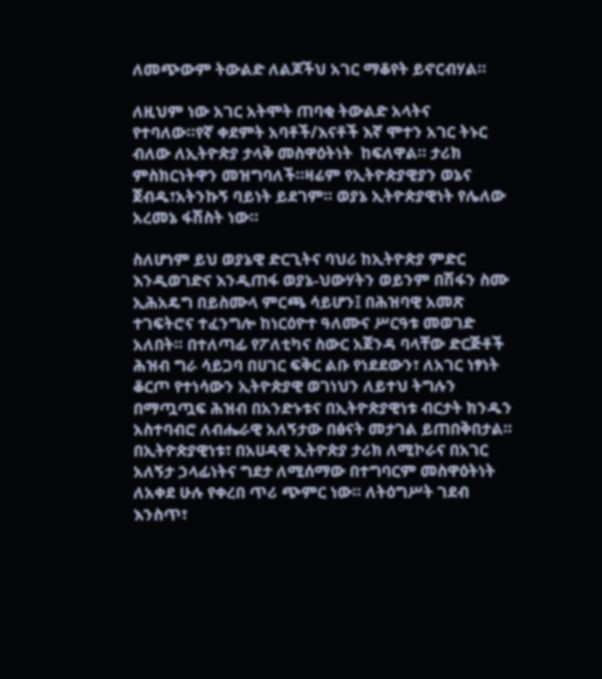ለመጭውም ትውልድ ለልጆችህ አገር ማቆየት ይኖርብሃል።

ለዚህም ነው አገር አትሞት ጠባቂ ትውልድ አላትና የተባለው።የኛ ቀደምት አባቶች/እናቶች እኛ ሞተን አገር ትኑር ብለው ለኢትዮጵያ ታላቅ መስዋዕትነት  ከፍለዋል። ታሪክ ምስክርነትዋን መዝግባለች።ዛሬም የኢትዮጵያዊያን ወኔና ጀብዱ፣አትንኩኝ ባይነት ይደገም። ወያኔ ኢትዮጵያዊነት የሌለው አረመኔ ፋሽስት ነው።

ስለሆነም ይህ ወያኔዊ ድርጊትና ባህሪ ከኢትዮጵያ ምድር እንዲወገድና እንዲጠፋ ወያኔ-ህውሃትን ወይንም በሽፋን ስሙ ኢሕአዴግ በይስሙላ ምርጫ ሳይሆን፤ በሕዝባዊ አመጽ ተገፍትሮና ተፈንግሎ ከነርዕዮተ ዓለሙና ሥርዓቱ መወገድ አለበት። በተለጣፊ የፖለቲካና ስውር አጀንዳ ባላቸው ድርጅቶች ሕዝብ ግራ ሳይጋባ በሀገር ፍቅር ልቡ የነደደውን፣ ለአገር ነፃነት ቆርጦ የተነሳውን ኢትዮጵያዊ ወገነህን ለይተህ ትግሉን በማጧጧፍ ሕዝብ በአንድኑቱና በኢትዮጵያዊነቱ ብርታት ክንዱን አስተባብሮ ለብሔራዊ አለኝታው በፅናት መታገል ይጠበቅበታል። በኢትዮጵያዊነቱ፣ በአሀዳዊ ኢትዮጵያ ታሪክ ለሚኮራና በአገር አለኝታ ኃላፊነትና ግደታ ለሚሰማው በተግባርም መስዋዕትነት ለአቀደ ሁሉ የቀረበ ጥሪ ጭምር ነው። ለትዕግሥት ገደብ እንስጥ፣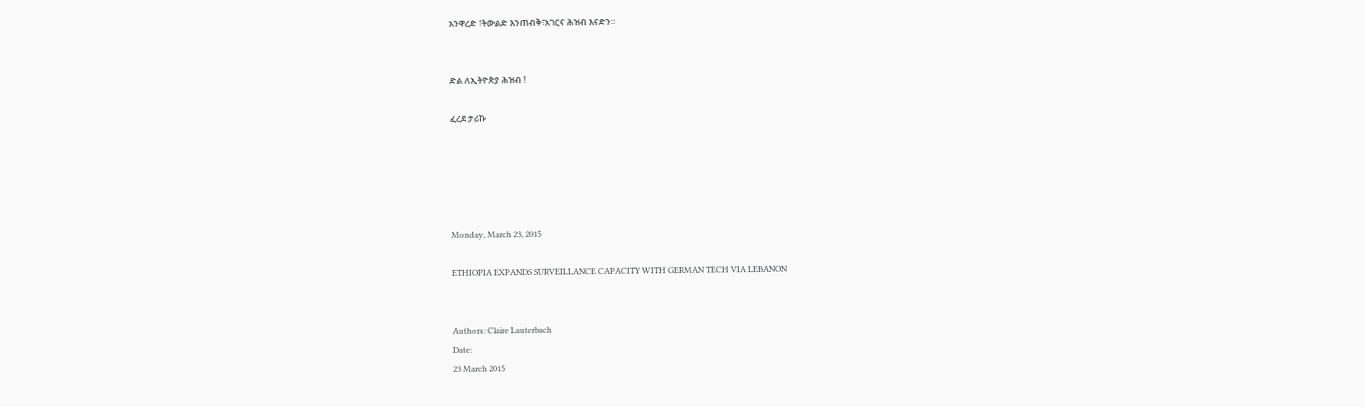አንዋረድ ፣ትውልድ እንጠብቅ፣አገርና ሕዝብ እናድን።


ድል ለኢትዮጵያ ሕዝብ !

ፈረደ ታሪኩ





Monday, March 23, 2015

ETHIOPIA EXPANDS SURVEILLANCE CAPACITY WITH GERMAN TECH VIA LEBANON


Authors: Claire Lauterbach
Date:
23 March 2015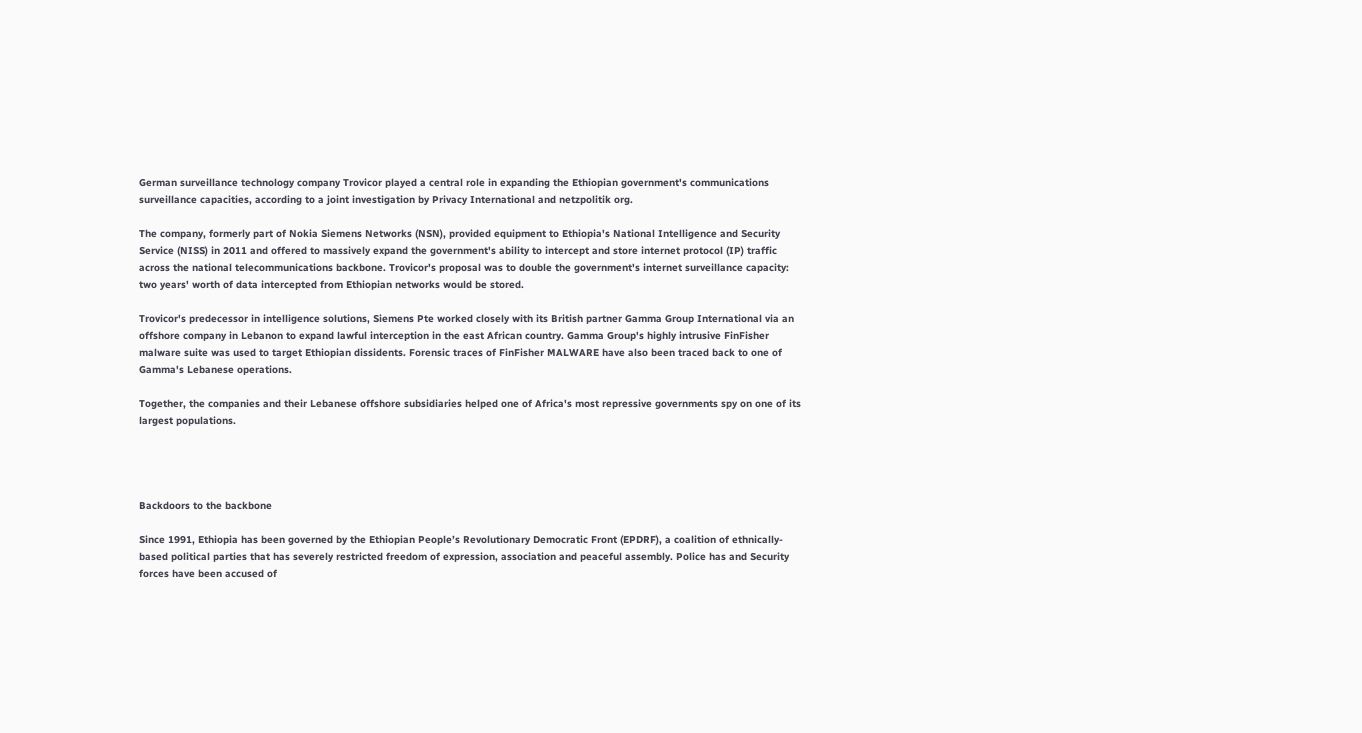German surveillance technology company Trovicor played a central role in expanding the Ethiopian government's communications surveillance capacities, according to a joint investigation by Privacy International and netzpolitik org.

The company, formerly part of Nokia Siemens Networks (NSN), provided equipment to Ethiopia's National Intelligence and Security Service (NISS) in 2011 and offered to massively expand the government's ability to intercept and store internet protocol (IP) traffic across the national telecommunications backbone. Trovicor's proposal was to double the government's internet surveillance capacity: two years' worth of data intercepted from Ethiopian networks would be stored.

Trovicor's predecessor in intelligence solutions, Siemens Pte worked closely with its British partner Gamma Group International via an offshore company in Lebanon to expand lawful interception in the east African country. Gamma Group's highly intrusive FinFisher malware suite was used to target Ethiopian dissidents. Forensic traces of FinFisher MALWARE have also been traced back to one of Gamma's Lebanese operations.

Together, the companies and their Lebanese offshore subsidiaries helped one of Africa's most repressive governments spy on one of its largest populations.




Backdoors to the backbone

Since 1991, Ethiopia has been governed by the Ethiopian People’s Revolutionary Democratic Front (EPDRF), a coalition of ethnically-based political parties that has severely restricted freedom of expression, association and peaceful assembly. Police has and Security  forces have been accused of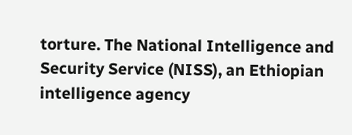torture. The National Intelligence and Security Service (NISS), an Ethiopian intelligence agency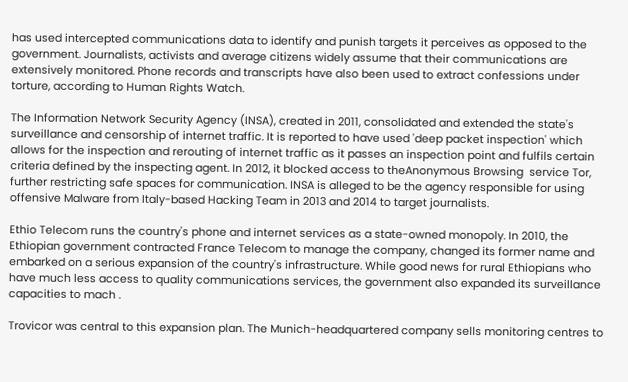has used intercepted communications data to identify and punish targets it perceives as opposed to the government. Journalists, activists and average citizens widely assume that their communications are extensively monitored. Phone records and transcripts have also been used to extract confessions under torture, according to Human Rights Watch.

The Information Network Security Agency (INSA), created in 2011, consolidated and extended the state's surveillance and censorship of internet traffic. It is reported to have used 'deep packet inspection' which allows for the inspection and rerouting of internet traffic as it passes an inspection point and fulfils certain criteria defined by the inspecting agent. In 2012, it blocked access to theAnonymous Browsing  service Tor, further restricting safe spaces for communication. INSA is alleged to be the agency responsible for using offensive Malware from Italy-based Hacking Team in 2013 and 2014 to target journalists.

Ethio Telecom runs the country's phone and internet services as a state-owned monopoly. In 2010, the Ethiopian government contracted France Telecom to manage the company, changed its former name and embarked on a serious expansion of the country's infrastructure. While good news for rural Ethiopians who have much less access to quality communications services, the government also expanded its surveillance capacities to mach .

Trovicor was central to this expansion plan. The Munich-headquartered company sells monitoring centres to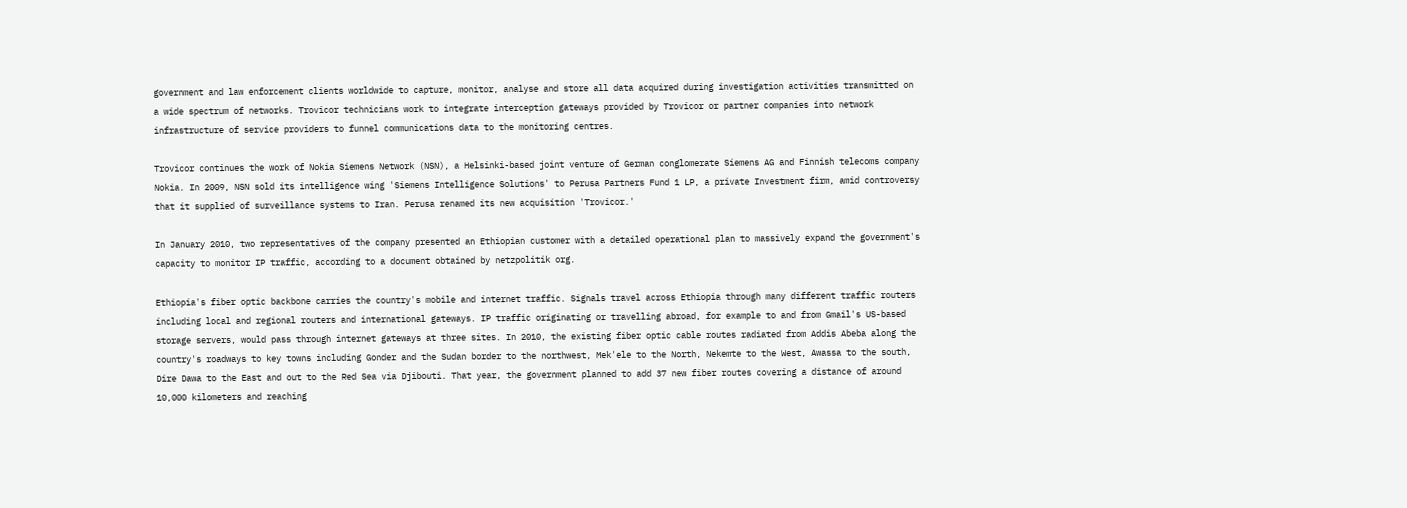government and law enforcement clients worldwide to capture, monitor, analyse and store all data acquired during investigation activities transmitted on a wide spectrum of networks. Trovicor technicians work to integrate interception gateways provided by Trovicor or partner companies into network infrastructure of service providers to funnel communications data to the monitoring centres.

Trovicor continues the work of Nokia Siemens Network (NSN), a Helsinki-based joint venture of German conglomerate Siemens AG and Finnish telecoms company Nokia. In 2009, NSN sold its intelligence wing 'Siemens Intelligence Solutions' to Perusa Partners Fund 1 LP, a private Investment firm, amid controversy that it supplied of surveillance systems to Iran. Perusa renamed its new acquisition 'Trovicor.'

In January 2010, two representatives of the company presented an Ethiopian customer with a detailed operational plan to massively expand the government's capacity to monitor IP traffic, according to a document obtained by netzpolitik org.

Ethiopia's fiber optic backbone carries the country's mobile and internet traffic. Signals travel across Ethiopia through many different traffic routers including local and regional routers and international gateways. IP traffic originating or travelling abroad, for example to and from Gmail's US-based storage servers, would pass through internet gateways at three sites. In 2010, the existing fiber optic cable routes radiated from Addis Abeba along the country's roadways to key towns including Gonder and the Sudan border to the northwest, Mek'ele to the North, Nekemte to the West, Awassa to the south, Dire Dawa to the East and out to the Red Sea via Djibouti. That year, the government planned to add 37 new fiber routes covering a distance of around 10,000 kilometers and reaching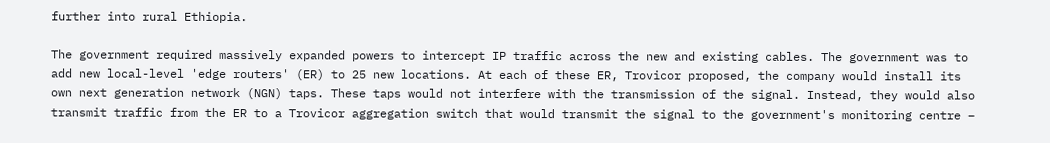further into rural Ethiopia.

The government required massively expanded powers to intercept IP traffic across the new and existing cables. The government was to add new local-level 'edge routers' (ER) to 25 new locations. At each of these ER, Trovicor proposed, the company would install its own next generation network (NGN) taps. These taps would not interfere with the transmission of the signal. Instead, they would also transmit traffic from the ER to a Trovicor aggregation switch that would transmit the signal to the government's monitoring centre –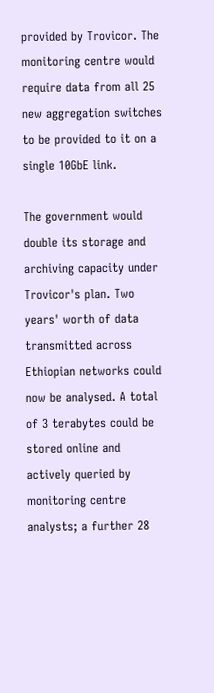provided by Trovicor. The monitoring centre would require data from all 25 new aggregation switches to be provided to it on a single 10GbE link.

The government would double its storage and archiving capacity under Trovicor's plan. Two years' worth of data transmitted across Ethiopian networks could now be analysed. A total of 3 terabytes could be stored online and actively queried by monitoring centre analysts; a further 28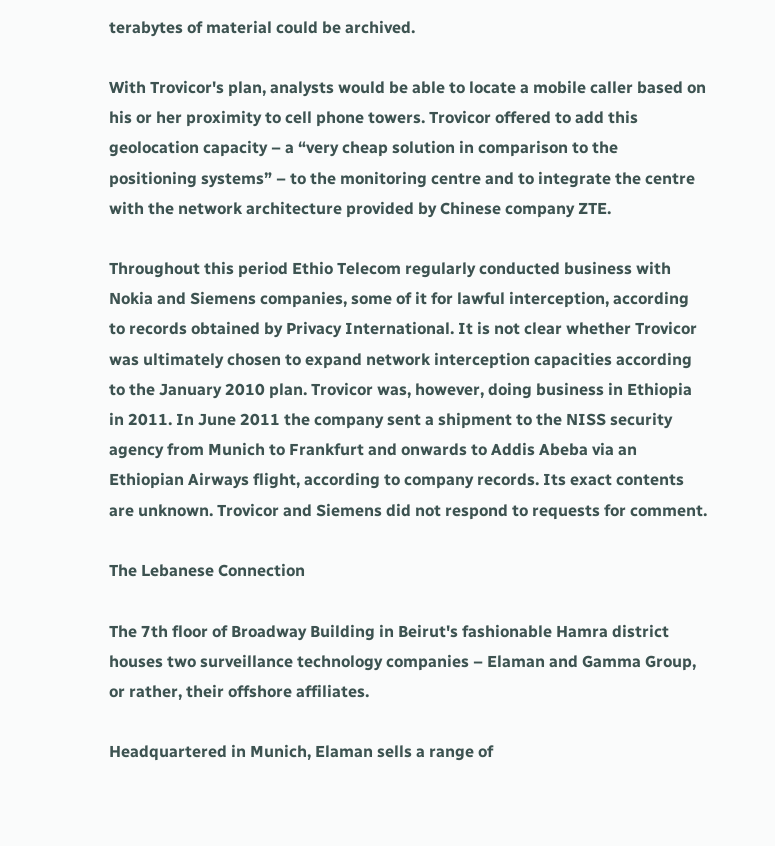terabytes of material could be archived.

With Trovicor's plan, analysts would be able to locate a mobile caller based on his or her proximity to cell phone towers. Trovicor offered to add this geolocation capacity – a “very cheap solution in comparison to the positioning systems” – to the monitoring centre and to integrate the centre with the network architecture provided by Chinese company ZTE.

Throughout this period Ethio Telecom regularly conducted business with Nokia and Siemens companies, some of it for lawful interception, according to records obtained by Privacy International. It is not clear whether Trovicor was ultimately chosen to expand network interception capacities according to the January 2010 plan. Trovicor was, however, doing business in Ethiopia in 2011. In June 2011 the company sent a shipment to the NISS security agency from Munich to Frankfurt and onwards to Addis Abeba via an Ethiopian Airways flight, according to company records. Its exact contents are unknown. Trovicor and Siemens did not respond to requests for comment.

The Lebanese Connection

The 7th floor of Broadway Building in Beirut's fashionable Hamra district houses two surveillance technology companies – Elaman and Gamma Group, or rather, their offshore affiliates.

Headquartered in Munich, Elaman sells a range of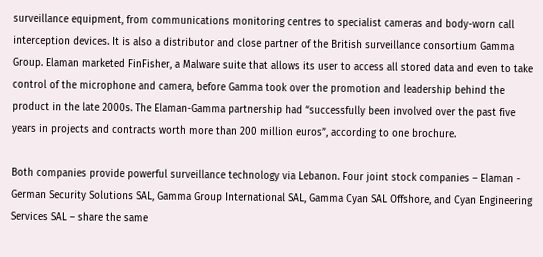surveillance equipment, from communications monitoring centres to specialist cameras and body-worn call interception devices. It is also a distributor and close partner of the British surveillance consortium Gamma Group. Elaman marketed FinFisher, a Malware suite that allows its user to access all stored data and even to take control of the microphone and camera, before Gamma took over the promotion and leadership behind the product in the late 2000s. The Elaman-Gamma partnership had “successfully been involved over the past five years in projects and contracts worth more than 200 million euros”, according to one brochure.

Both companies provide powerful surveillance technology via Lebanon. Four joint stock companies – Elaman - German Security Solutions SAL, Gamma Group International SAL, Gamma Cyan SAL Offshore, and Cyan Engineering Services SAL – share the same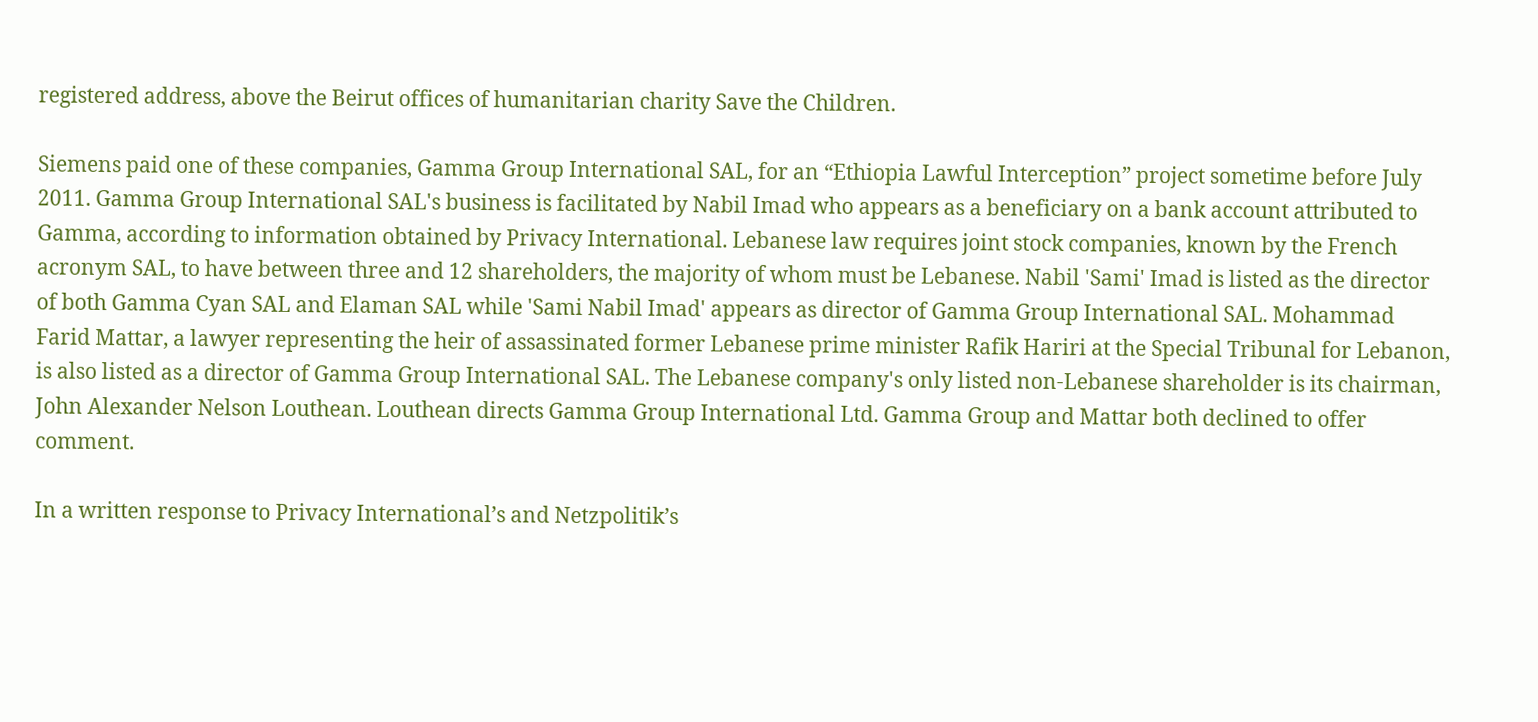registered address, above the Beirut offices of humanitarian charity Save the Children.

Siemens paid one of these companies, Gamma Group International SAL, for an “Ethiopia Lawful Interception” project sometime before July 2011. Gamma Group International SAL's business is facilitated by Nabil Imad who appears as a beneficiary on a bank account attributed to Gamma, according to information obtained by Privacy International. Lebanese law requires joint stock companies, known by the French acronym SAL, to have between three and 12 shareholders, the majority of whom must be Lebanese. Nabil 'Sami' Imad is listed as the director of both Gamma Cyan SAL and Elaman SAL while 'Sami Nabil Imad' appears as director of Gamma Group International SAL. Mohammad Farid Mattar, a lawyer representing the heir of assassinated former Lebanese prime minister Rafik Hariri at the Special Tribunal for Lebanon, is also listed as a director of Gamma Group International SAL. The Lebanese company's only listed non-Lebanese shareholder is its chairman, John Alexander Nelson Louthean. Louthean directs Gamma Group International Ltd. Gamma Group and Mattar both declined to offer comment.

In a written response to Privacy International’s and Netzpolitik’s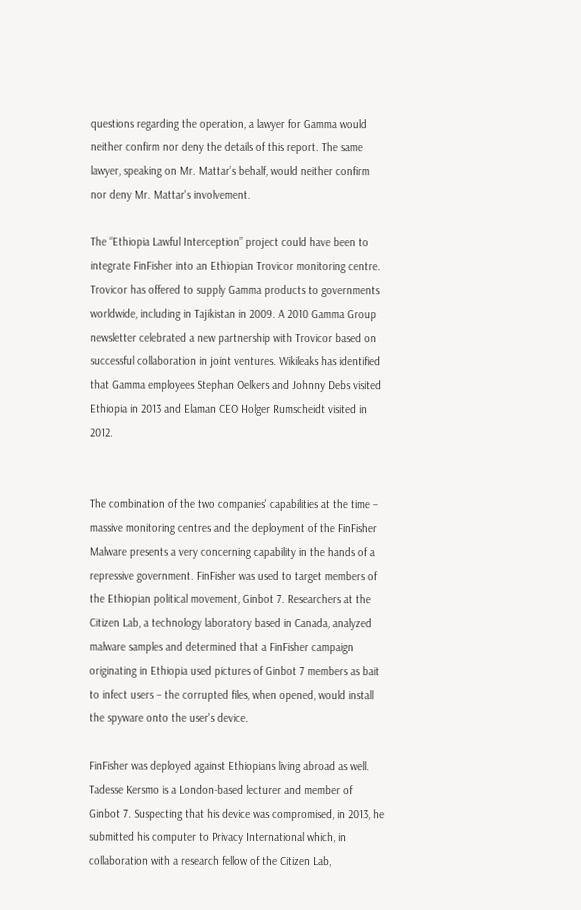questions regarding the operation, a lawyer for Gamma would neither confirm nor deny the details of this report. The same lawyer, speaking on Mr. Mattar’s behalf, would neither confirm nor deny Mr. Mattar's involvement.

The “Ethiopia Lawful Interception” project could have been to integrate FinFisher into an Ethiopian Trovicor monitoring centre. Trovicor has offered to supply Gamma products to governments worldwide, including in Tajikistan in 2009. A 2010 Gamma Group newsletter celebrated a new partnership with Trovicor based on successful collaboration in joint ventures. Wikileaks has identified that Gamma employees Stephan Oelkers and Johnny Debs visited Ethiopia in 2013 and Elaman CEO Holger Rumscheidt visited in 2012.


The combination of the two companies' capabilities at the time – massive monitoring centres and the deployment of the FinFisher Malware presents a very concerning capability in the hands of a repressive government. FinFisher was used to target members of the Ethiopian political movement, Ginbot 7. Researchers at the Citizen Lab, a technology laboratory based in Canada, analyzed malware samples and determined that a FinFisher campaign originating in Ethiopia used pictures of Ginbot 7 members as bait to infect users – the corrupted files, when opened, would install the spyware onto the user's device.

FinFisher was deployed against Ethiopians living abroad as well. Tadesse Kersmo is a London-based lecturer and member of Ginbot 7. Suspecting that his device was compromised, in 2013, he submitted his computer to Privacy International which, in collaboration with a research fellow of the Citizen Lab,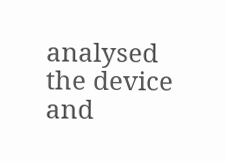analysed the device and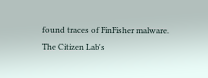found traces of FinFisher malware. The Citizen Lab's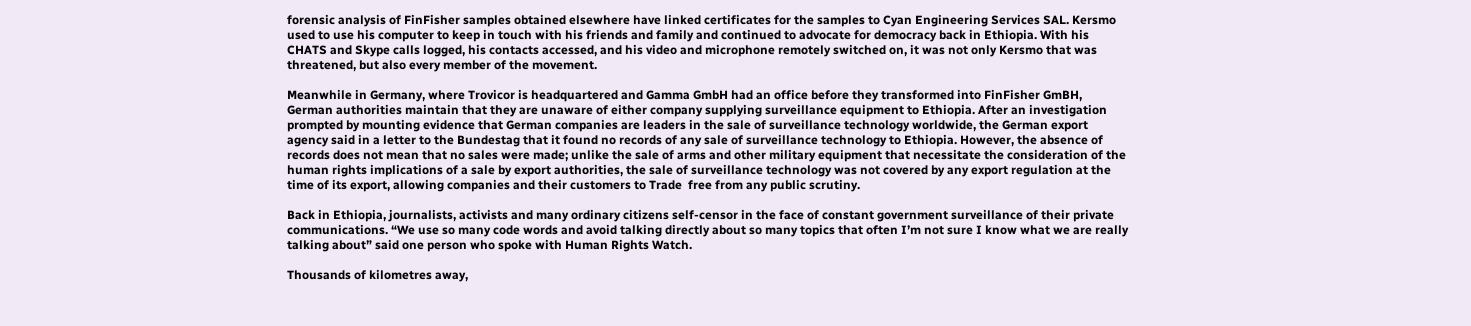forensic analysis of FinFisher samples obtained elsewhere have linked certificates for the samples to Cyan Engineering Services SAL. Kersmo used to use his computer to keep in touch with his friends and family and continued to advocate for democracy back in Ethiopia. With his CHATS and Skype calls logged, his contacts accessed, and his video and microphone remotely switched on, it was not only Kersmo that was threatened, but also every member of the movement.

Meanwhile in Germany, where Trovicor is headquartered and Gamma GmbH had an office before they transformed into FinFisher GmBH, German authorities maintain that they are unaware of either company supplying surveillance equipment to Ethiopia. After an investigation prompted by mounting evidence that German companies are leaders in the sale of surveillance technology worldwide, the German export agency said in a letter to the Bundestag that it found no records of any sale of surveillance technology to Ethiopia. However, the absence of records does not mean that no sales were made; unlike the sale of arms and other military equipment that necessitate the consideration of the human rights implications of a sale by export authorities, the sale of surveillance technology was not covered by any export regulation at the time of its export, allowing companies and their customers to Trade  free from any public scrutiny.

Back in Ethiopia, journalists, activists and many ordinary citizens self-censor in the face of constant government surveillance of their private communications. “We use so many code words and avoid talking directly about so many topics that often I’m not sure I know what we are really talking about” said one person who spoke with Human Rights Watch.

Thousands of kilometres away,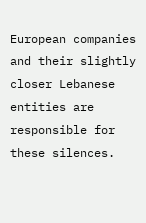European companies and their slightly closer Lebanese entities are responsible for these silences.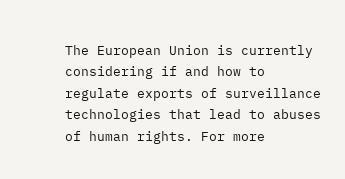The European Union is currently considering if and how to regulate exports of surveillance technologies that lead to abuses of human rights. For more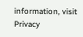information, visit Privacy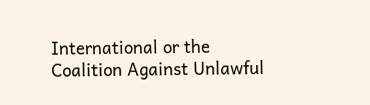International or the Coalition Against Unlawful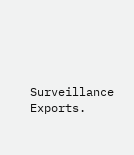Surveillance Exports.